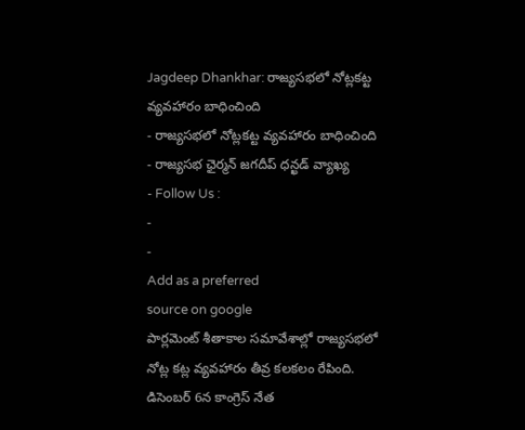Jagdeep Dhankhar: రాజ్యసభలో నోట్లకట్ట వ్యవహారం బాధించింది
- రాజ్యసభలో నోట్లకట్ట వ్యవహారం బాధించింది
- రాజ్యసభ ఛైర్మన్ జగదీప్ ధన్ఖడ్ వ్యాఖ్య
- Follow Us :
-
-
Add as a preferred
source on google
పార్లమెంట్ శీతాకాల సమావేశాల్లో రాజ్యసభలో నోట్ల కట్ల వ్యవహారం తీవ్ర కలకలం రేపింది. డిసెంబర్ 6న కాంగ్రెస్ నేత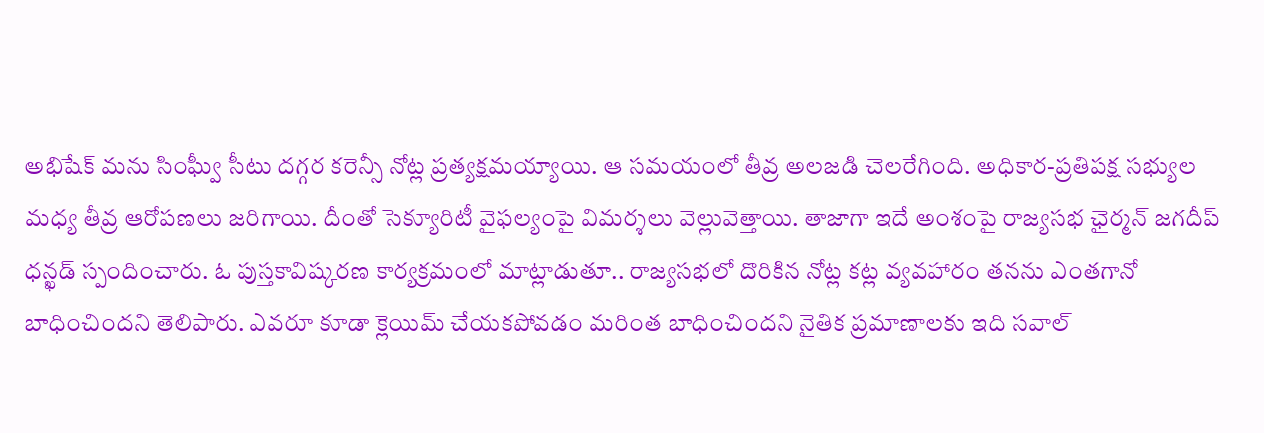అభిషేక్ మను సింఘ్వీ సీటు దగ్గర కరెన్సీ నోట్ల ప్రత్యక్షమయ్యాయి. ఆ సమయంలో తీవ్ర అలజడి చెలరేగింది. అధికార-ప్రతిపక్ష సభ్యుల మధ్య తీవ్ర ఆరోపణలు జరిగాయి. దీంతో సెక్యూరిటీ వైఫల్యంపై విమర్శలు వెల్లువెత్తాయి. తాజాగా ఇదే అంశంపై రాజ్యసభ ఛైర్మన్ జగదీప్ ధన్ఖడ్ స్పందించారు. ఓ పుస్తకావిష్కరణ కార్యక్రమంలో మాట్లాడుతూ.. రాజ్యసభలో దొరికిన నోట్ల కట్ల వ్యవహారం తనను ఎంతగానో బాధించిందని తెలిపారు. ఎవరూ కూడా క్లెయిమ్ చేయకపోవడం మరింత బాధించిందని నైతిక ప్రమాణాలకు ఇది సవాల్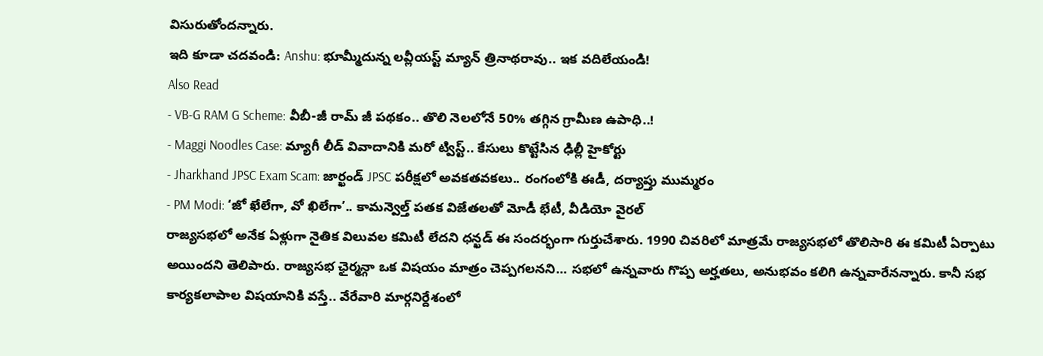విసురుతోందన్నారు.
ఇది కూడా చదవండి: Anshu: భూమ్మీదున్న లవ్లీయస్ట్ మ్యాన్ త్రినాథరావు.. ఇక వదిలేయండి!
Also Read
- VB-G RAM G Scheme: వీబీ-జీ రామ్ జీ పథకం.. తొలి నెలలోనే 50% తగ్గిన గ్రామీణ ఉపాధి..!
- Maggi Noodles Case: మ్యాగీ లీడ్ వివాదానికి మరో ట్విస్ట్.. కేసులు కొట్టేసిన ఢిల్లీ హైకోర్టు
- Jharkhand JPSC Exam Scam: జార్ఖండ్ JPSC పరీక్షలో అవకతవకలు.. రంగంలోకి ఈడీ, దర్యాప్తు ముమ్మరం
- PM Modi: ‘జో ఖేలేగా, వో ఖిలేగా’.. కామన్వెల్త్ పతక విజేతలతో మోడీ భేటీ, వీడియో వైరల్
రాజ్యసభలో అనేక ఏళ్లుగా నైతిక విలువల కమిటీ లేదని ధన్ఖడ్ ఈ సందర్భంగా గుర్తుచేశారు. 1990 చివరిలో మాత్రమే రాజ్యసభలో తొలిసారి ఈ కమిటీ ఏర్పాటు అయిందని తెలిపారు. రాజ్యసభ ఛైర్మన్గా ఒక విషయం మాత్రం చెప్పగలనని… సభలో ఉన్నవారు గొప్ప అర్హతలు, అనుభవం కలిగి ఉన్నవారేనన్నారు. కానీ సభ కార్యకలాపాల విషయానికి వస్తే.. వేరేవారి మార్గనిర్దేశంలో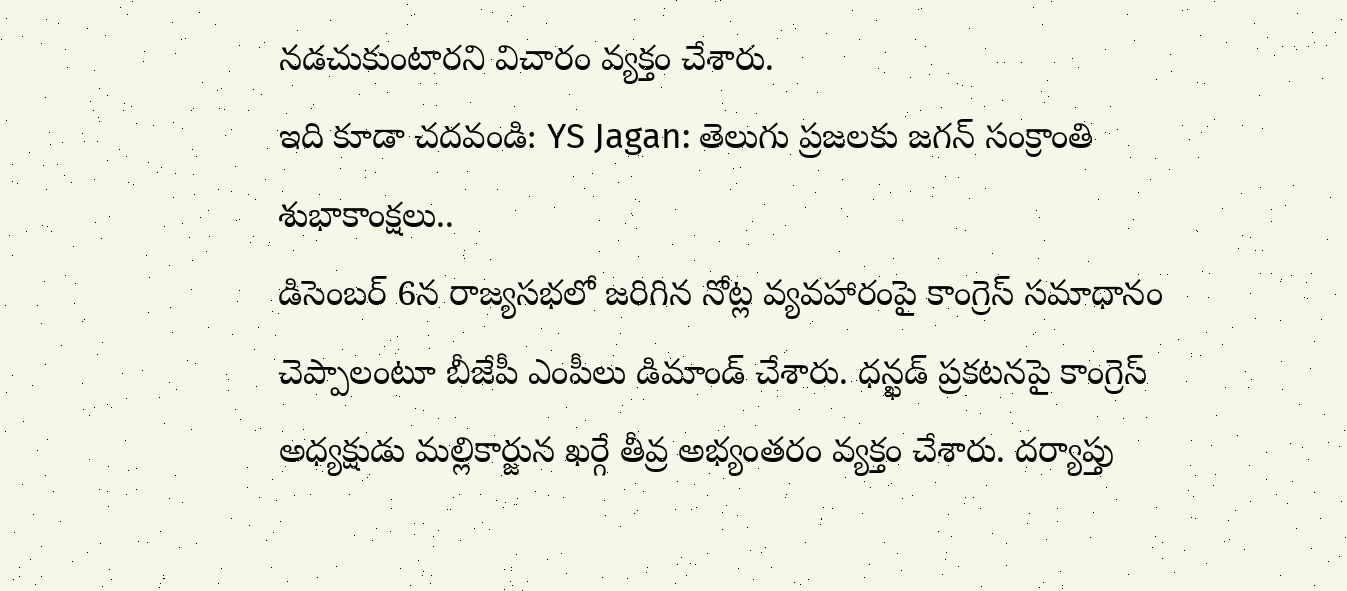నడచుకుంటారని విచారం వ్యక్తం చేశారు.
ఇది కూడా చదవండి: YS Jagan: తెలుగు ప్రజలకు జగన్ సంక్రాంతి శుభాకాంక్షలు..
డిసెంబర్ 6న రాజ్యసభలో జరిగిన నోట్ల వ్యవహారంపై కాంగ్రెస్ సమాధానం చెప్పాలంటూ బీజేపీ ఎంపీలు డిమాండ్ చేశారు. ధన్ఖడ్ ప్రకటనపై కాంగ్రెస్ అధ్యక్షుడు మల్లికార్జున ఖర్గే తీవ్ర అభ్యంతరం వ్యక్తం చేశారు. దర్యాప్తు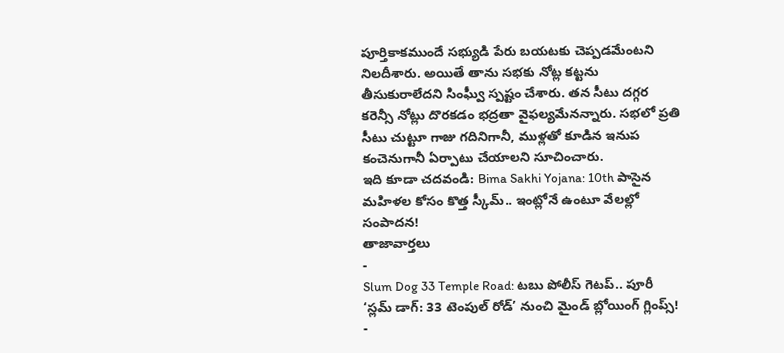పూర్తికాకముందే సభ్యుడి పేరు బయటకు చెప్పడమేంటని నిలదీశారు. అయితే తాను సభకు నోట్ల కట్టను తీసుకురాలేదని సింఘ్వీ స్పష్టం చేశారు. తన సీటు దగ్గర కరెన్సీ నోట్లు దొరకడం భద్రతా వైఫల్యమేనన్నారు. సభలో ప్రతి సీటు చుట్టూ గాజు గదినిగానీ, ముళ్లతో కూడిన ఇనుప కంచెనుగానీ ఏర్పాటు చేయాలని సూచించారు.
ఇది కూడా చదవండి: Bima Sakhi Yojana: 10th పాసైన మహిళల కోసం కొత్త స్కీమ్.. ఇంట్లోనే ఉంటూ వేలల్లో సంపాదన!
తాజావార్తలు
-
Slum Dog 33 Temple Road: టబు పోలీస్ గెటప్.. పూరీ ‘స్లమ్ డాగ్: 33 టెంపుల్ రోడ్’ నుంచి మైండ్ బ్లోయింగ్ గ్లింప్స్!
-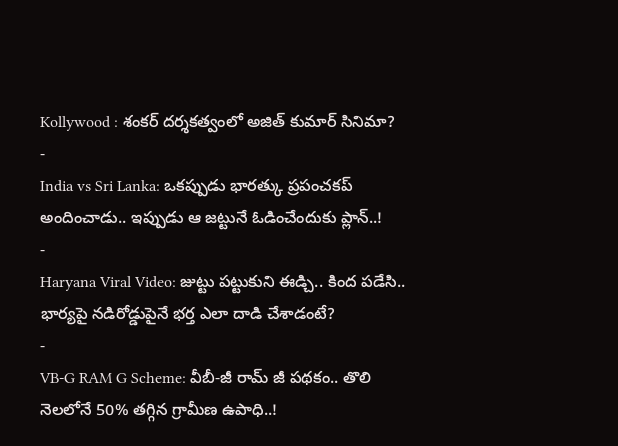Kollywood : శంకర్ దర్శకత్వంలో అజిత్ కుమార్ సినిమా?
-
India vs Sri Lanka: ఒకప్పుడు భారత్కు ప్రపంచకప్ అందించాడు.. ఇప్పుడు ఆ జట్టునే ఓడించేందుకు ప్లాన్..!
-
Haryana Viral Video: జుట్టు పట్టుకుని ఈడ్చి.. కింద పడేసి.. భార్యపై నడిరోడ్డుపైనే భర్త ఎలా దాడి చేశాడంటే?
-
VB-G RAM G Scheme: వీబీ-జీ రామ్ జీ పథకం.. తొలి నెలలోనే 50% తగ్గిన గ్రామీణ ఉపాధి..!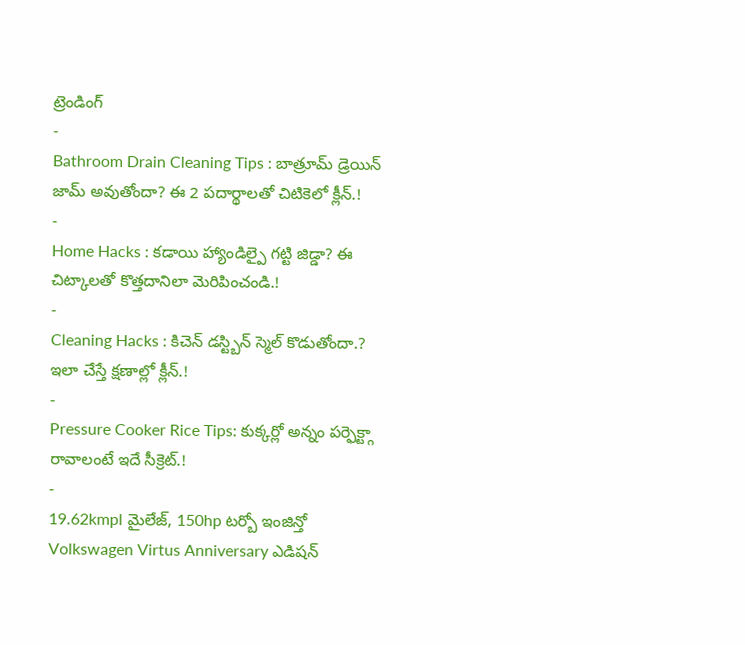ట్రెండింగ్
-
Bathroom Drain Cleaning Tips : బాత్రూమ్ డ్రెయిన్ జామ్ అవుతోందా? ఈ 2 పదార్థాలతో చిటికెలో క్లీన్.!
-
Home Hacks : కడాయి హ్యాండిల్పై గట్టి జిడ్డా? ఈ చిట్కాలతో కొత్తదానిలా మెరిపించండి.!
-
Cleaning Hacks : కిచెన్ డస్ట్బిన్ స్మెల్ కొడుతోందా.? ఇలా చేస్తే క్షణాల్లో క్లీన్.!
-
Pressure Cooker Rice Tips: కుక్కర్లో అన్నం పర్ఫెక్ట్గా రావాలంటే ఇదే సీక్రెట్.!
-
19.62kmpl మైలేజ్, 150hp టర్బో ఇంజిన్తో Volkswagen Virtus Anniversary ఎడిషన్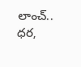లాంచ్.. ధర,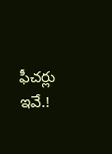ఫీచర్లు ఇవే.!